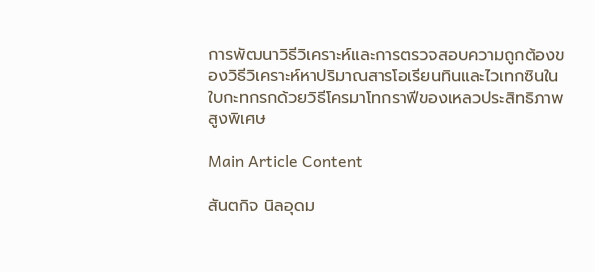การพัฒนาวิธีวิเคราะห์และการตรวจสอบความถูกต้องของวิธีวิเคราะห์หาปริมาณสารโอเรียนทินและไวเทกซินในใบกะทกรกด้วยวิธีโครมาโทกราฟีของเหลวประสิทธิภาพสูงพิเศษ

Main Article Content

สันตกิจ นิลอุดม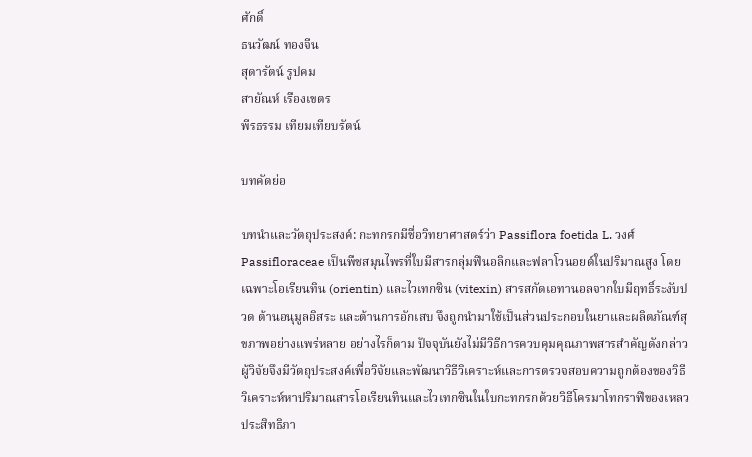ศักดิ์
ธนวัฒน์ ทองจีน
สุดารัตน์ รูปคม
สายัณห์ เรืองเขตร
พีรธรรม เทียมเทียบรัตน์

บทคัดย่อ

บทนำและวัตถุประสงค์: กะทกรกมีชื่อวิทยาศาสตร์ว่า Passiflora foetida L. วงศ์ Passifloraceae เป็นพืชสมุนไพรที่ใบมีสารกลุ่มฟีนอลิกและฟลาโวนอยด์ในปริมาณสูง โดยเฉพาะโอเรียนทิน (orientin) และไวเทกซิน (vitexin) สารสกัดเอทานอลจากใบมีฤทธิ์ระงับปวด ต้านอนุมูลอิสระ และต้านการอักเสบ จึงถูกนำมาใช้เป็นส่วนประกอบในยาและผลิตภัณฑ์สุขภาพอย่างแพร่หลาย อย่างไรก็ตาม ปัจจุบันยังไม่มีวิธีการควบคุมคุณภาพสารสำคัญดังกล่าว ผู้วิจัยจึงมีวัตถุประสงค์เพื่อวิจัยและพัฒนาวิธีวิเคราะห์และการตรวจสอบความถูกต้องของวิธีวิเคราะห์หาปริมาณสารโอเรียนทินและไวเทกซินในใบกะทกรกด้วยวิธีโครมาโทกราฟีของเหลวประสิทธิภา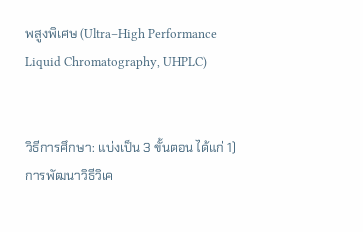พสูงพิเศษ (Ultra–High Performance Liquid Chromatography, UHPLC)


วิธีการศึกษา: แบ่งเป็น 3 ขั้นตอน ได้แก่ 1) การพัฒนาวิธีวิเค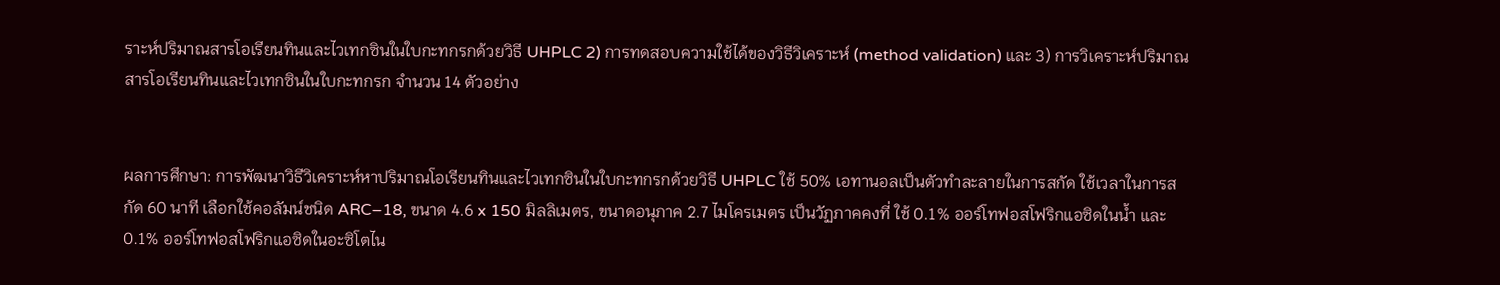ราะห์ปริมาณสารโอเรียนทินและไวเทกซินในใบกะทกรกด้วยวิธี UHPLC 2) การทดสอบความใช้ได้ของวิธีวิเคราะห์ (method validation) และ 3) การวิเคราะห์ปริมาณสารโอเรียนทินและไวเทกซินในใบกะทกรก จำนวน 14 ตัวอย่าง


ผลการศึกษา: การพัฒนาวิธีวิเคราะห์หาปริมาณโอเรียนทินและไวเทกซินในใบกะทกรกด้วยวิธี UHPLC ใช้ 50% เอทานอลเป็นตัวทำละลายในการสกัด ใช้เวลาในการสกัด 60 นาที เลือกใช้คอลัมน์ชนิด ARC–18, ขนาด 4.6 x 150 มิลลิเมตร, ขนาดอนุภาค 2.7 ไมโครเมตร เป็นวัฏภาคคงที่ ใช้ 0.1% ออร์โทฟอสโฟริกแอซิดในน้ำ และ 0.1% ออร์โทฟอสโฟริกแอซิดในอะซิโตไน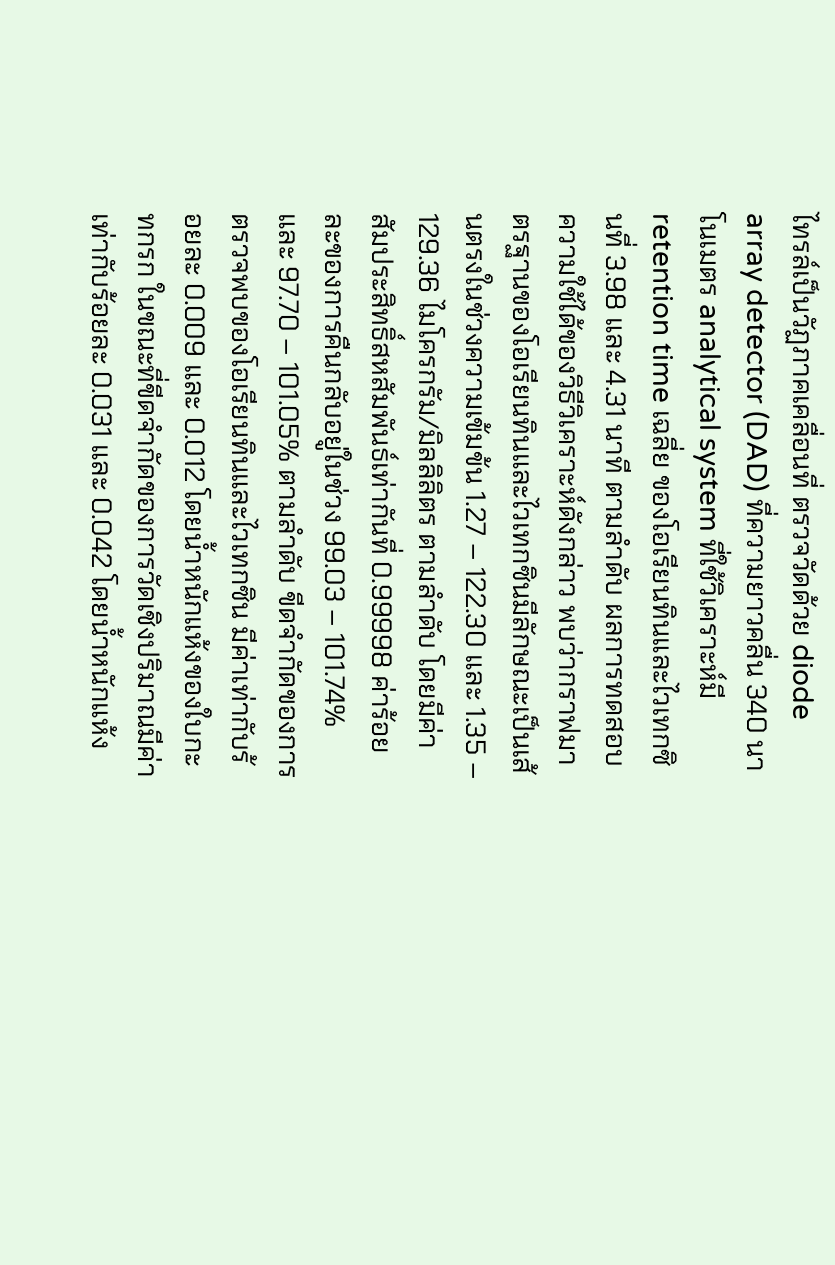ไทรล์เป็นวัฏภาคเคลื่อนที่ ตรวจวัดด้วย diode array detector (DAD) ที่ความยาวคลื่น 340 นาโนเมตร analytical system ที่ใช้วิเคราะห์มี retention time เฉลี่ย ของโอเรียนทินและไวเทกซินที่ 3.98 และ 4.31 นาที ตามลำดับ ผลการทดสอบความใช้ได้ของวิธีวิเคราะห์ดังกล่าว พบว่ากราฟมาตรฐานของโอเรียนทินและไวเทกซินมีลักษณะเป็นเส้นตรงในช่วงความเข้มข้น 1.27 – 122.30 และ 1.35 – 129.36 ไมโครกรัม/มิลลิลิตร ตามลำดับ โดยมีค่าสัมประสิทธิ์สหสัมพันธ์เท่ากันที่ 0.99998 ค่าร้อยละของการคืนกลับอยู่ในช่วง 99.03 – 101.74% และ 97.70 – 101.05% ตามลำดับ ขีดจำกัดของการตรวจพบของโอเรียนทินและไวเทกซิน มีค่าเท่ากับร้อยละ 0.009 และ 0.012 โดยน้ำหนักแห้งของใบกะทกรก ในขณะที่ขีดจำกัดของการวัดเชิงปริมาณมีค่าเท่ากับร้อยละ 0.031 และ 0.042 โดยน้ำหนักแห้ง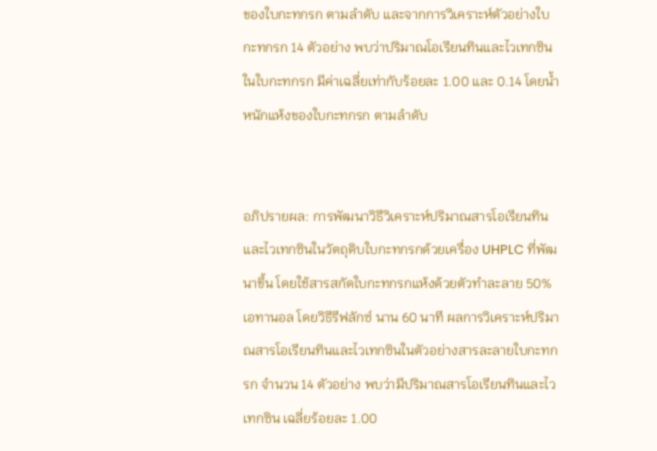ของใบกะทกรก ตามลำดับ และจากการวิเคราะห์ตัวอย่างใบกะทกรก 14 ตัวอย่าง พบว่าปริมาณโอเรียนทินและไวเทกซินในใบกะทกรก มีค่าเฉลี่ยเท่ากับร้อยละ 1.00 และ 0.14 โดยน้ำหนักแห้งของใบกะทกรก ตามลำดับ


อภิปรายผล: การพัฒนาวิธีวิเคราะห์ปริมาณสารโอเรียนทินและไวเทกซินในวัตถุดิบใบกะทกรกด้วยเครื่อง UHPLC ที่พัฒนาขึ้น โดยใช้สารสกัดใบกะทกรกแห้งด้วยตัวทำละลาย 50% เอทานอล โดยวิธีรีฟลักซ์ นาน 60 นาที ผลการวิเคราะห์ปริมาณสารโอเรียนทินและไวเทกซินในตัวอย่างสารละลายใบกะทกรก จำนวน 14 ตัวอย่าง พบว่ามีปริมาณสารโอเรียนทินและไวเทกซิน เฉลี่ยร้อยละ 1.00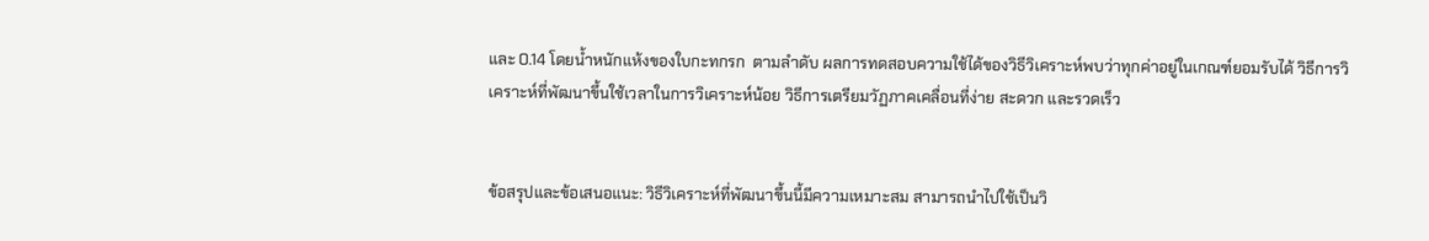และ 0.14 โดยน้ำหนักแห้งของใบกะทกรก  ตามลำดับ ผลการทดสอบความใช้ได้ของวิธีวิเคราะห์พบว่าทุกค่าอยู่ในเกณฑ์ยอมรับได้ วิธีการวิเคราะห์ที่พัฒนาขึ้นใช้เวลาในการวิเคราะห์น้อย วิธีการเตรียมวัฏภาคเคลื่อนที่ง่าย สะดวก และรวดเร็ว


ข้อสรุปและข้อเสนอแนะ: วิธีวิเคราะห์ที่พัฒนาขึ้นนี้มีความเหมาะสม สามารถนำไปใช้เป็นวิ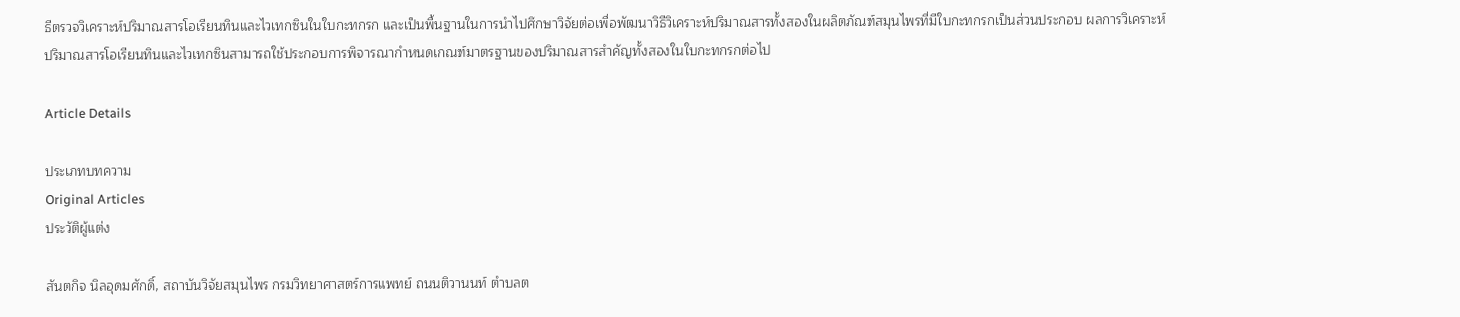ธีตรวจวิเคราะห์ปริมาณสารโอเรียนทินและไวเทกซินในใบกะทกรก และเป็นพื้นฐานในการนำไปศึกษาวิจัยต่อเพื่อพัฒนาวิธีวิเคราะห์ปริมาณสารทั้งสองในผลิตภัณฑ์สมุนไพรที่มีใบกะทกรกเป็นส่วนประกอบ ผลการวิเคราะห์ปริมาณสารโอเรียนทินและไวเทกซินสามารถใช้ประกอบการพิจารณากำหนดเกณฑ์มาตรฐานของปริมาณสารสำคัญทั้งสองในใบกะทกรกต่อไป

Article Details

ประเภทบทความ
Original Articles
ประวัติผู้แต่ง

สันตกิจ นิลอุดมศักดิ์, สถาบันวิจัยสมุนไพร กรมวิทยาศาสตร์การแพทย์ ถนนติวานนท์ ตำบลต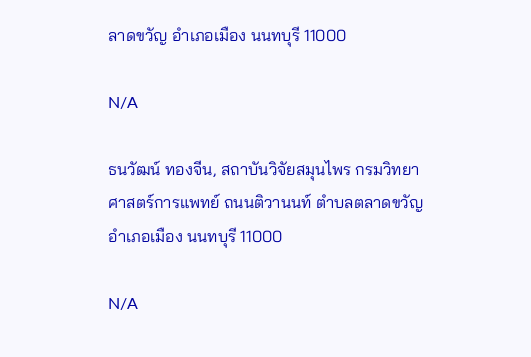ลาดขวัญ อำเภอเมือง นนทบุรี 11000

N/A

ธนวัฒน์ ทองจีน, สถาบันวิจัยสมุนไพร กรมวิทยาศาสตร์การแพทย์ ถนนติวานนท์ ตำบลตลาดขวัญ อำเภอเมือง นนทบุรี 11000

N/A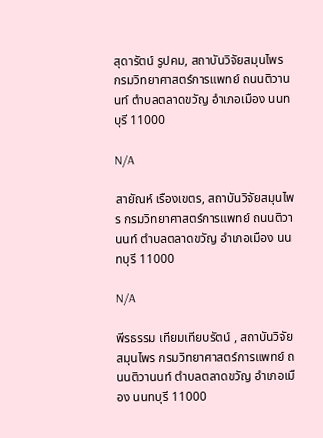สุดารัตน์ รูปคม, สถาบันวิจัยสมุนไพร กรมวิทยาศาสตร์การแพทย์ ถนนติวานนท์ ตำบลตลาดขวัญ อำเภอเมือง นนทบุรี 11000

N/A

สายัณห์ เรืองเขตร, สถาบันวิจัยสมุนไพร กรมวิทยาศาสตร์การแพทย์ ถนนติวานนท์ ตำบลตลาดขวัญ อำเภอเมือง นนทบุรี 11000

N/A

พีรธรรม เทียมเทียบรัตน์ , สถาบันวิจัยสมุนไพร กรมวิทยาศาสตร์การแพทย์ ถนนติวานนท์ ตำบลตลาดขวัญ อำเภอเมือง นนทบุรี 11000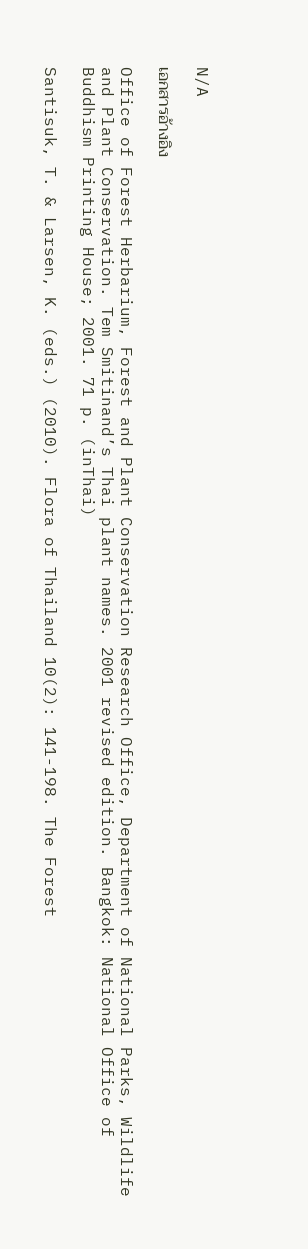N/A

เอกสารอ้างอิง

Office of Forest Herbarium, Forest and Plant Conservation Research Office, Department of National Parks, Wildlife and Plant Conservation. Tem Smitinand’s Thai plant names. 2001 revised edition. Bangkok: National Office of Buddhism Printing House; 2001. 71 p. (inThai)

Santisuk, T. & Larsen, K. (eds.) (2010). Flora of Thailand 10(2): 141-198. The Forest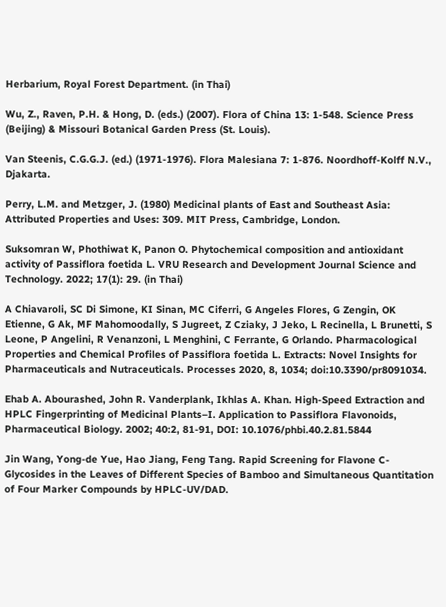Herbarium, Royal Forest Department. (in Thai)

Wu, Z., Raven, P.H. & Hong, D. (eds.) (2007). Flora of China 13: 1-548. Science Press (Beijing) & Missouri Botanical Garden Press (St. Louis).

Van Steenis, C.G.G.J. (ed.) (1971-1976). Flora Malesiana 7: 1-876. Noordhoff-Kolff N.V., Djakarta.

Perry, L.M. and Metzger, J. (1980) Medicinal plants of East and Southeast Asia: Attributed Properties and Uses: 309. MIT Press, Cambridge, London.

Suksomran W, Phothiwat K, Panon O. Phytochemical composition and antioxidant activity of Passiflora foetida L. VRU Research and Development Journal Science and Technology. 2022; 17(1): 29. (in Thai)

A Chiavaroli, SC Di Simone, KI Sinan, MC Ciferri, G Angeles Flores, G Zengin, OK Etienne, G Ak, MF Mahomoodally, S Jugreet, Z Cziaky, J Jeko, L Recinella, L Brunetti, S Leone, P Angelini, R Venanzoni, L Menghini, C Ferrante, G Orlando. Pharmacological Properties and Chemical Profiles of Passiflora foetida L. Extracts: Novel Insights for Pharmaceuticals and Nutraceuticals. Processes 2020, 8, 1034; doi:10.3390/pr8091034.

Ehab A. Abourashed, John R. Vanderplank, Ikhlas A. Khan. High-Speed Extraction and HPLC Fingerprinting of Medicinal Plants–I. Application to Passiflora Flavonoids, Pharmaceutical Biology. 2002; 40:2, 81-91, DOI: 10.1076/phbi.40.2.81.5844

Jin Wang, Yong-de Yue, Hao Jiang, Feng Tang. Rapid Screening for Flavone C-Glycosides in the Leaves of Different Species of Bamboo and Simultaneous Quantitation of Four Marker Compounds by HPLC-UV/DAD.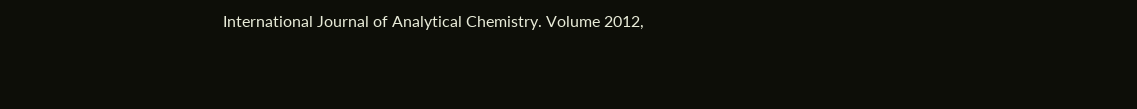International Journal of Analytical Chemistry. Volume 2012,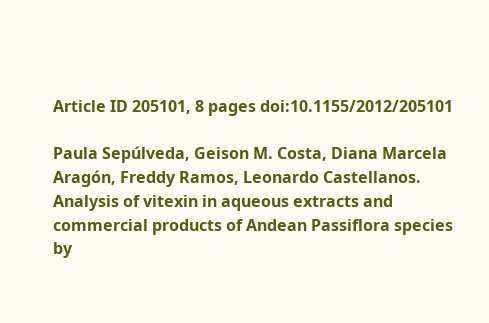Article ID 205101, 8 pages doi:10.1155/2012/205101

Paula Sepúlveda, Geison M. Costa, Diana Marcela Aragón, Freddy Ramos, Leonardo Castellanos. Analysis of vitexin in aqueous extracts and commercial products of Andean Passiflora species by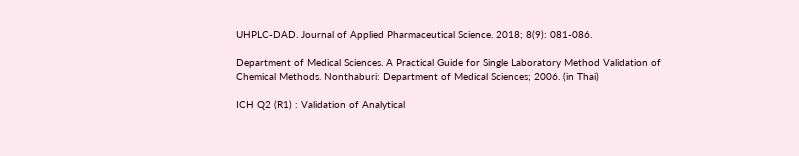UHPLC-DAD. Journal of Applied Pharmaceutical Science. 2018; 8(9): 081-086.

Department of Medical Sciences. A Practical Guide for Single Laboratory Method Validation of Chemical Methods. Nonthaburi: Department of Medical Sciences; 2006. (in Thai)

ICH Q2 (R1) : Validation of Analytical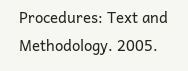Procedures: Text and Methodology. 2005.